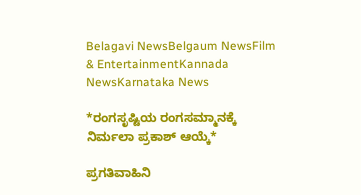Belagavi NewsBelgaum NewsFilm & EntertainmentKannada NewsKarnataka News

*ರಂಗಸೃಷ್ಟಿಯ ರಂಗಸಮ್ಮಾನಕ್ಕೆ ನಿರ್ಮಲಾ ಪ್ರಕಾಶ್ ಆಯ್ಕೆ*

ಪ್ರಗತಿವಾಹಿನಿ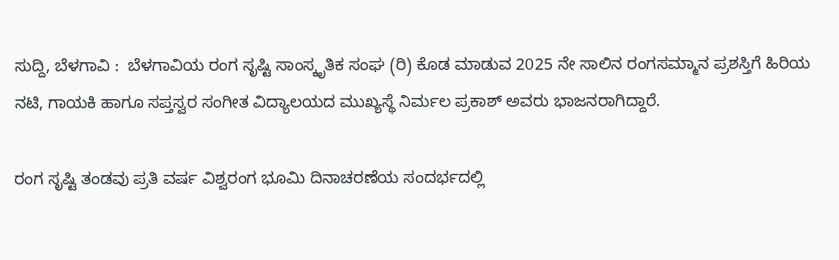ಸುದ್ದಿ, ಬೆಳಗಾವಿ :  ಬೆಳಗಾವಿಯ ರಂಗ ಸೃಷ್ಟಿ ಸಾಂಸ್ಕೃತಿಕ ಸಂಘ (ರಿ) ಕೊಡ ಮಾಡುವ 2025 ನೇ ಸಾಲಿನ ರಂಗಸಮ್ಮಾನ ಪ್ರಶಸ್ತಿಗೆ ಹಿರಿಯ ನಟಿ, ಗಾಯಕಿ ಹಾಗೂ ಸಪ್ತಸ್ವರ ಸಂಗೀತ ವಿದ್ಯಾಲಯದ ಮುಖ್ಯಸ್ಥೆ ನಿರ್ಮಲ ಪ್ರಕಾಶ್ ಅವರು ಭಾಜನರಾಗಿದ್ದಾರೆ.

ರಂಗ ಸೃಷ್ಟಿ ತಂಡವು ಪ್ರತಿ ವರ್ಷ ವಿಶ್ವರಂಗ ಭೂಮಿ ದಿನಾಚರಣೆಯ ಸಂದರ್ಭದಲ್ಲಿ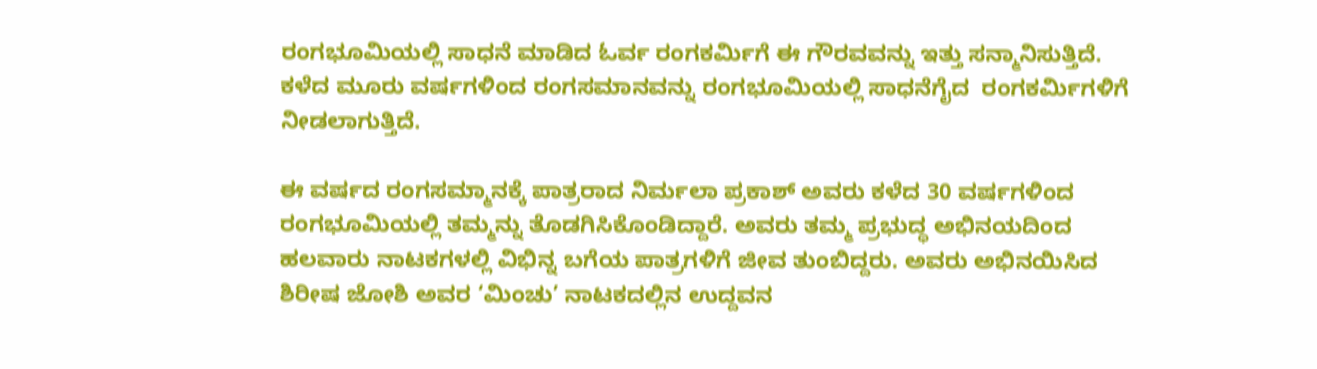ರಂಗಭೂಮಿಯಲ್ಲಿ ಸಾಧನೆ ಮಾಡಿದ ಓರ್ವ ರಂಗಕರ್ಮಿಗೆ ಈ ಗೌರವವನ್ನು ಇತ್ತು ಸನ್ಮಾನಿಸುತ್ತಿದೆ. ಕಳೆದ ಮೂರು ವರ್ಷಗಳಿಂದ ರಂಗಸಮಾನವನ್ನು ರಂಗಭೂಮಿಯಲ್ಲಿ ಸಾಧನೆಗೈದ  ರಂಗಕರ್ಮಿಗಳಿಗೆ ನೀಡಲಾಗುತ್ತಿದೆ.

ಈ ವರ್ಷದ ರಂಗಸಮ್ಮಾನಕ್ಕೆ ಪಾತ್ರರಾದ ನಿರ್ಮಲಾ ಪ್ರಕಾಶ್ ಅವರು ಕಳೆದ 30 ವರ್ಷಗಳಿಂದ ರಂಗಭೂಮಿಯಲ್ಲಿ ತಮ್ಮನ್ನು ತೊಡಗಿಸಿಕೊಂಡಿದ್ದಾರೆ. ಅವರು ತಮ್ಮ ಪ್ರಭುದ್ಧ ಅಭಿನಯದಿಂದ  ಹಲವಾರು ನಾಟಕಗಳಲ್ಲಿ ವಿಭಿನ್ನ ಬಗೆಯ ಪಾತ್ರಗಳಿಗೆ ಜೀವ ತುಂಬಿದ್ದರು. ಅವರು ಅಭಿನಯಿಸಿದ ಶಿರೀಷ ಜೋಶಿ ಅವರ ‘ಮಿಂಚು’ ನಾಟಕದಲ್ಲಿನ ಉದ್ದವನ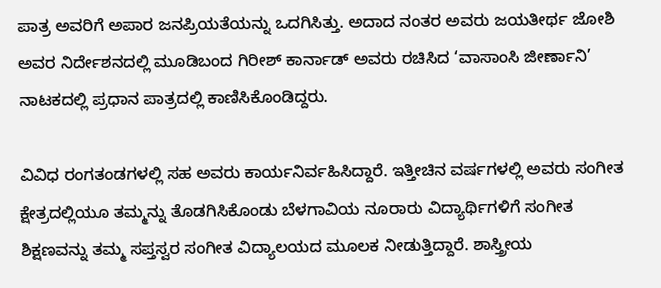ಪಾತ್ರ ಅವರಿಗೆ ಅಪಾರ ಜನಪ್ರಿಯತೆಯನ್ನು ಒದಗಿಸಿತ್ತು. ಅದಾದ ನಂತರ ಅವರು ಜಯತೀರ್ಥ ಜೋಶಿ ಅವರ ನಿರ್ದೇಶನದಲ್ಲಿ ಮೂಡಿಬಂದ ಗಿರೀಶ್ ಕಾರ್ನಾಡ್ ಅವರು ರಚಿಸಿದ ‘ವಾಸಾಂಸಿ ಜೀರ್ಣಾನಿ’ ನಾಟಕದಲ್ಲಿ ಪ್ರಧಾನ ಪಾತ್ರದಲ್ಲಿ ಕಾಣಿಸಿಕೊಂಡಿದ್ದರು.

ವಿವಿಧ ರಂಗತಂಡಗಳಲ್ಲಿ ಸಹ ಅವರು ಕಾರ್ಯನಿರ್ವಹಿಸಿದ್ದಾರೆ. ಇತ್ತೀಚಿನ ವರ್ಷಗಳಲ್ಲಿ ಅವರು ಸಂಗೀತ ಕ್ಷೇತ್ರದಲ್ಲಿಯೂ ತಮ್ಮನ್ನು ತೊಡಗಿಸಿಕೊಂಡು ಬೆಳಗಾವಿಯ ನೂರಾರು ವಿದ್ಯಾರ್ಥಿಗಳಿಗೆ ಸಂಗೀತ ಶಿಕ್ಷಣವನ್ನು ತಮ್ಮ ಸಪ್ತಸ್ವರ ಸಂಗೀತ ವಿದ್ಯಾಲಯದ ಮೂಲಕ ನೀಡುತ್ತಿದ್ದಾರೆ. ಶಾಸ್ತ್ರೀಯ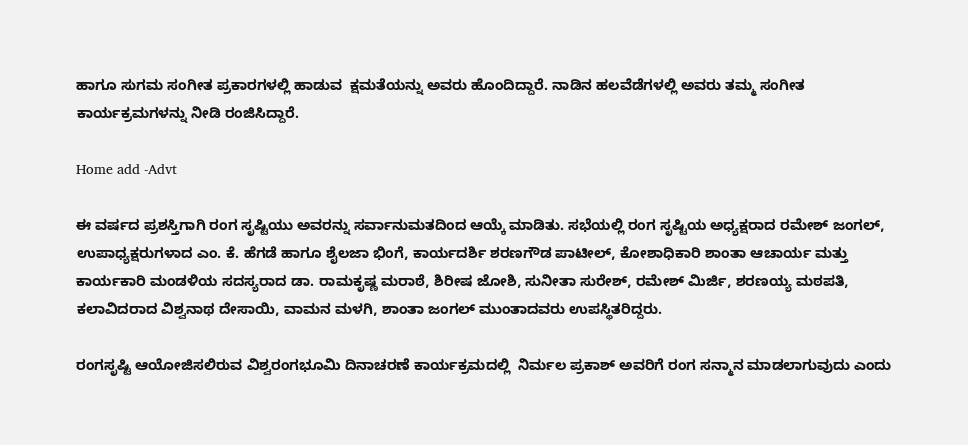ಹಾಗೂ ಸುಗಮ ಸಂಗೀತ ಪ್ರಕಾರಗಳಲ್ಲಿ ಹಾಡುವ  ಕ್ಷಮತೆಯನ್ನು ಅವರು ಹೊಂದಿದ್ದಾರೆ. ನಾಡಿನ ಹಲವೆಡೆಗಳಲ್ಲಿ ಅವರು ತಮ್ಮ ಸಂಗೀತ ಕಾರ್ಯಕ್ರಮಗಳನ್ನು ನೀಡಿ ರಂಜಿಸಿದ್ದಾರೆ.

Home add -Advt

ಈ ವರ್ಷದ ಪ್ರಶಸ್ತಿಗಾಗಿ ರಂಗ ಸೃಷ್ಟಿಯು ಅವರನ್ನು ಸರ್ವಾನುಮತದಿಂದ ಆಯ್ಕೆ ಮಾಡಿತು. ಸಭೆಯಲ್ಲಿ ರಂಗ ಸೃಷ್ಟಿಯ ಅಧ್ಯಕ್ಷರಾದ ರಮೇಶ್ ಜಂಗಲ್, ಉಪಾಧ್ಯಕ್ಷರುಗಳಾದ ಎಂ. ಕೆ. ಹೆಗಡೆ ಹಾಗೂ ಶೈಲಜಾ ಭಿಂಗೆ, ಕಾರ್ಯದರ್ಶಿ ಶರಣಗೌಡ ಪಾಟೀಲ್, ಕೋಶಾಧಿಕಾರಿ ಶಾಂತಾ ಆಚಾರ್ಯ ಮತ್ತು ಕಾರ್ಯಕಾರಿ ಮಂಡಳಿಯ ಸದಸ್ಯರಾದ ಡಾ. ರಾಮಕೃಷ್ಣ ಮರಾಠೆ, ಶಿರೀಷ ಜೋಶಿ, ಸುನೀತಾ ಸುರೇಶ್, ರಮೇಶ್ ಮಿರ್ಜಿ, ಶರಣಯ್ಯ ಮಠಪತಿ, ಕಲಾವಿದರಾದ ವಿಶ್ವನಾಥ ದೇಸಾಯಿ, ವಾಮನ ಮಳಗಿ, ಶಾಂತಾ ಜಂಗಲ್ ಮುಂತಾದವರು ಉಪಸ್ಥಿತರಿದ್ದರು.

ರಂಗಸೃಷ್ಟಿ ಆಯೋಜಿಸಲಿರುವ ವಿಶ್ವರಂಗಭೂಮಿ ದಿನಾಚರಣೆ ಕಾರ್ಯಕ್ರಮದಲ್ಲಿ  ನಿರ್ಮಲ ಪ್ರಕಾಶ್ ಅವರಿಗೆ ರಂಗ ಸನ್ಮಾನ ಮಾಡಲಾಗುವುದು ಎಂದು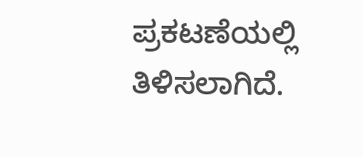ಪ್ರಕಟಣೆಯಲ್ಲಿ ತಿಳಿಸಲಾಗಿದೆ.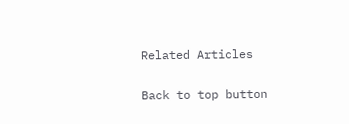Related Articles

Back to top button